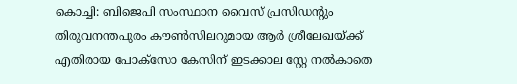കൊച്ചി: ബിജെപി സംസ്ഥാന വൈസ് പ്രസിഡന്റും തിരുവനന്തപുരം കൗണ്‍സിലറുമായ ആര്‍ ശ്രീലേഖയ്ക്ക് എതിരായ പോക്‌സോ കേസിന് ഇടക്കാല സ്റ്റേ നല്‍കാതെ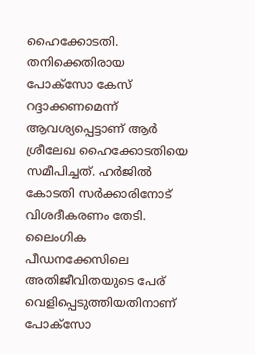ഹൈക്കോടതി. തനിക്കെതിരായ പോക്‌സോ കേസ് റദ്ദാക്കണമെന്ന് ആവശ്യപ്പെട്ടാണ് ആര്‍ ശ്രീലേഖ ഹൈക്കോടതിയെ സമീപിച്ചത്. ഹര്‍ജില്‍ കോടതി സര്‍ക്കാരിനോട് വിശദീകരണം തേടി. ലൈംഗിക പീഡനക്കേസിലെ അതിജീവിതയുടെ പേര് വെളിപ്പെടുത്തിയതിനാണ് പോക്‌സോ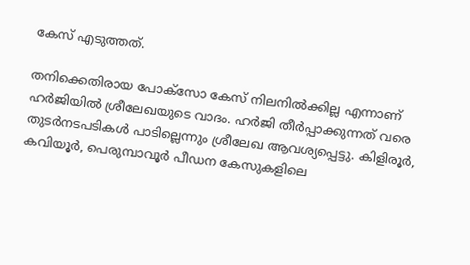കേസ് എടുത്തത്.

തനിക്കെതിരായ പോക്‌സോ കേസ് നിലനില്‍ക്കില്ല എന്നാണ് ഹര്‍ജിയില്‍ ശ്രീലേഖയുടെ വാദം. ഹര്‍ജി തീര്‍പ്പാക്കുന്നത് വരെ തുടര്‍നടപടികള്‍ പാടില്ലെന്നും ശ്രീലേഖ ആവശ്യപ്പെട്ടു. കിളിരൂര്‍, കവിയൂര്‍, പെരുമ്പാവൂര്‍ പീഡന കേസുകളിലെ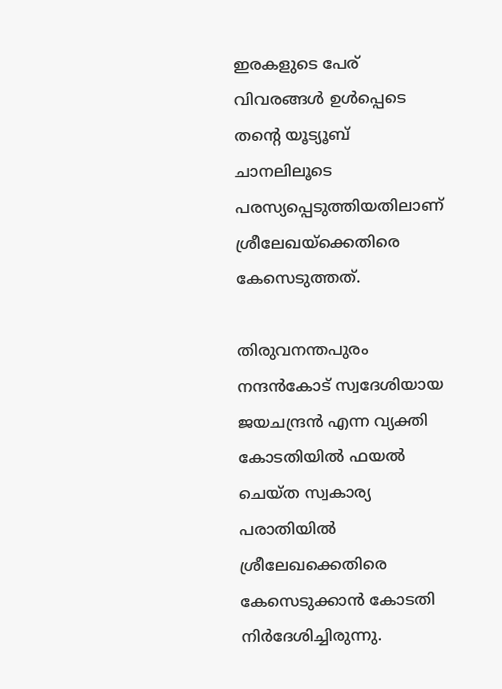ഇരകളുടെ പേര് വിവരങ്ങള്‍ ഉള്‍പ്പെടെ തന്റെ യൂട്യൂബ് ചാനലിലൂടെ പരസ്യപ്പെടുത്തിയതിലാണ് ശ്രീലേഖയ്ക്കെതിരെ കേസെടുത്തത്.

തിരുവനന്തപുരം നന്ദന്‍കോട് സ്വദേശിയായ ജയചന്ദ്രന്‍ എന്ന വ്യക്തി കോടതിയില്‍ ഫയല്‍ ചെയ്ത സ്വകാര്യ പരാതിയില്‍ ശ്രീലേഖക്കെതിരെ കേസെടുക്കാന്‍ കോടതി നിര്‍ദേശിച്ചിരുന്നു.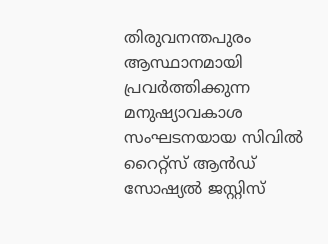തിരുവനന്തപുരം ആസ്ഥാനമായി പ്രവര്‍ത്തിക്കുന്ന മനുഷ്യാവകാശ സംഘടനയായ സിവില്‍ റൈറ്റ്സ് ആന്‍ഡ് സോഷ്യല്‍ ജസ്റ്റിസ്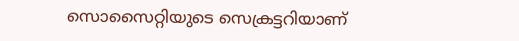സൊസൈറ്റിയുടെ സെക്രട്ടറിയാണ്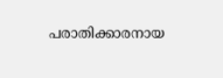പരാതിക്കാരനായ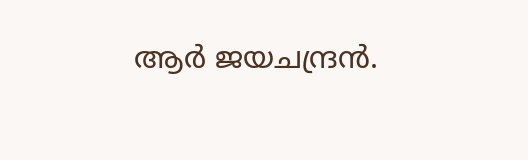ആര്‍ ജയചന്ദ്രന്‍.